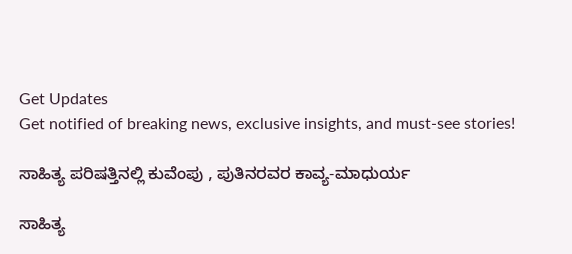Get Updates
Get notified of breaking news, exclusive insights, and must-see stories!

ಸಾಹಿತ್ಯ ಪರಿಷತ್ತಿನಲ್ಲಿ ಕುವೆಂಪು , ಪುತಿನರವರ ಕಾವ್ಯ-ಮಾಧುರ್ಯ

ಸಾಹಿತ್ಯ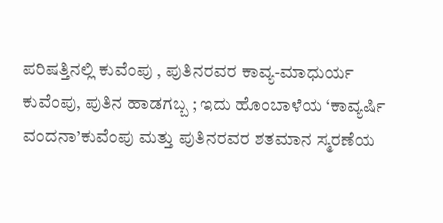ಪರಿಷತ್ತಿನಲ್ಲಿ ಕುವೆಂಪು , ಪುತಿನರವರ ಕಾವ್ಯ-ಮಾಧುರ್ಯ
ಕುವೆಂಪು, ಪುತಿನ ಹಾಡಗಬ್ಬ ; ಇದು ಹೊಂಬಾಳೆಯ ‘ಕಾವ್ಯರ್ಷಿ ವಂದನಾ’ಕುವೆಂಪು ಮತ್ತು ಪುತಿನರವರ ಶತಮಾನ ಸ್ಮರಣೆಯ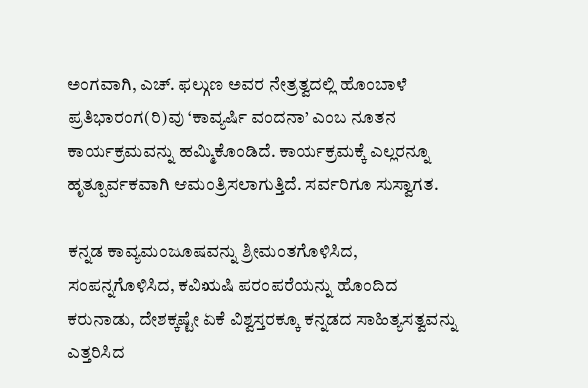ಅಂಗವಾಗಿ, ಎಚ್‌. ಫಲ್ಗುಣ ಅವರ ನೇತ್ರತ್ವದಲ್ಲಿ ಹೊಂಬಾಳೆ ಪ್ರತಿಭಾರಂಗ(ರಿ)ವು ‘ಕಾವ್ಯರ್ಷಿ ವಂದನಾ’ ಎಂಬ ನೂತನ ಕಾರ್ಯಕ್ರಮವನ್ನು ಹಮ್ಮಿಕೊಂಡಿದೆ. ಕಾರ್ಯಕ್ರಮಕ್ಕೆ ಎಲ್ಲರನ್ನೂ ಹೃತ್ಪೂರ್ವಕವಾಗಿ ಆಮಂತ್ರಿಸಲಾಗುತ್ತಿದೆ. ಸರ್ವರಿಗೂ ಸುಸ್ವಾಗತ.

ಕನ್ನಡ ಕಾವ್ಯಮಂಜೂಷವನ್ನು ಶ್ರೀಮಂತಗೊಳಿಸಿದ, ಸಂಪನ್ನಗೊಳಿಸಿದ, ಕವಿಋಷಿ ಪರಂಪರೆಯನ್ನು ಹೊಂದಿದ ಕರುನಾಡು, ದೇಶಕ್ಕಷ್ಟೇ ಏಕೆ ವಿಶ್ವಸ್ತರಕ್ಕೂ ಕನ್ನಡದ ಸಾಹಿತ್ಯಸತ್ವವನ್ನು ಎತ್ತರಿಸಿದ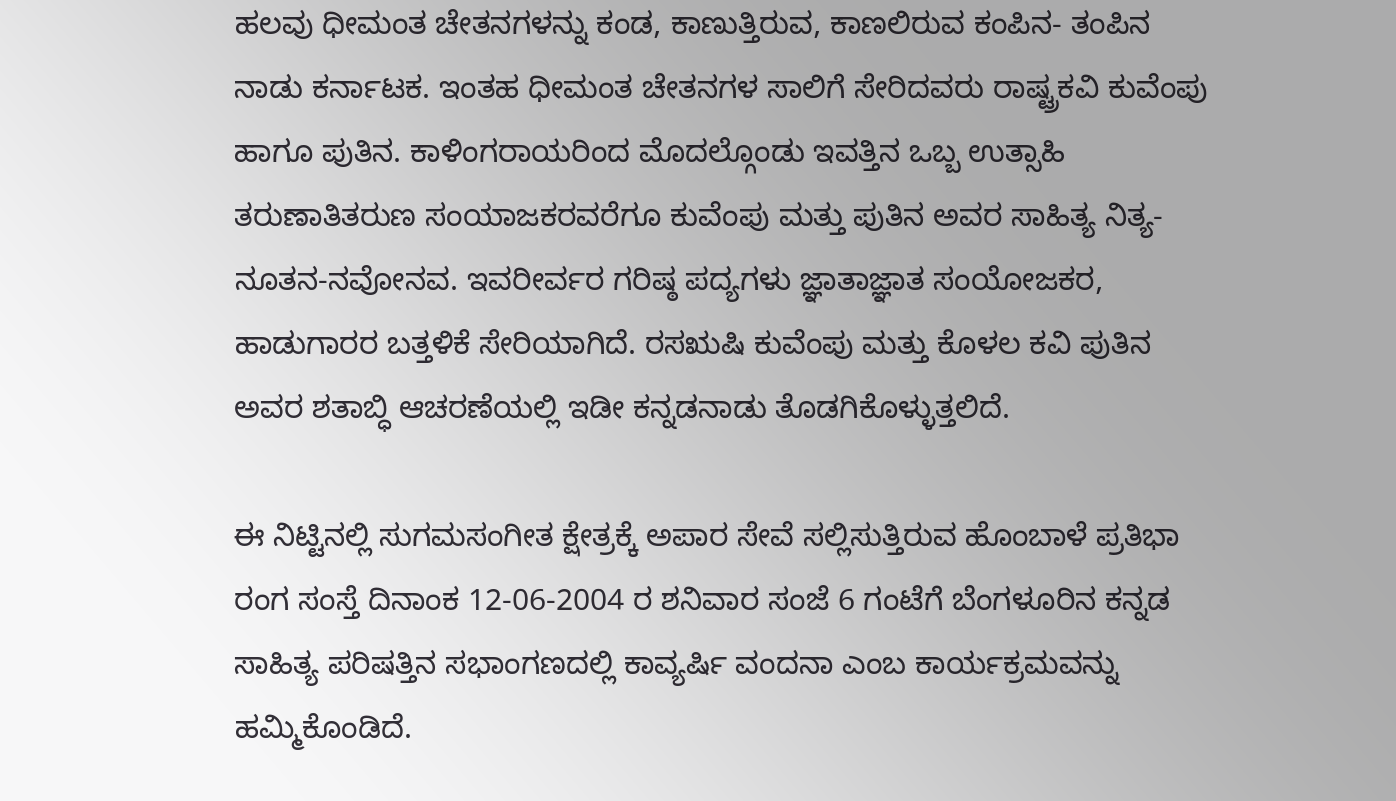ಹಲವು ಧೀಮಂತ ಚೇತನಗಳನ್ನು ಕಂಡ, ಕಾಣುತ್ತಿರುವ, ಕಾಣಲಿರುವ ಕಂಪಿನ- ತಂಪಿನ ನಾಡು ಕರ್ನಾಟಕ. ಇಂತಹ ಧೀಮಂತ ಚೇತನಗಳ ಸಾಲಿಗೆ ಸೇರಿದವರು ರಾಷ್ಟ್ರಕವಿ ಕುವೆಂಪು ಹಾಗೂ ಪುತಿನ. ಕಾಳಿಂಗರಾಯರಿಂದ ಮೊದಲ್ಗೊಂಡು ಇವತ್ತಿನ ಒಬ್ಬ ಉತ್ಸಾಹಿ ತರುಣಾತಿತರುಣ ಸಂಯಾಜಕರವರೆಗೂ ಕುವೆಂಪು ಮತ್ತು ಪುತಿನ ಅವರ ಸಾಹಿತ್ಯ ನಿತ್ಯ-ನೂತನ-ನವೋನವ. ಇವರೀರ್ವರ ಗರಿಷ್ಠ ಪದ್ಯಗಳು ಜ್ಞಾತಾಜ್ಞಾತ ಸಂಯೋಜಕರ, ಹಾಡುಗಾರರ ಬತ್ತಳಿಕೆ ಸೇರಿಯಾಗಿದೆ. ರಸಋಷಿ ಕುವೆಂಪು ಮತ್ತು ಕೊಳಲ ಕವಿ ಪುತಿನ ಅವರ ಶತಾಬ್ಧಿ ಆಚರಣೆಯಲ್ಲಿ ಇಡೀ ಕನ್ನಡನಾಡು ತೊಡಗಿಕೊಳ್ಳುತ್ತಲಿದೆ.

ಈ ನಿಟ್ಟಿನಲ್ಲಿ ಸುಗಮಸಂಗೀತ ಕ್ಷೇತ್ರಕ್ಕೆ ಅಪಾರ ಸೇವೆ ಸಲ್ಲಿಸುತ್ತಿರುವ ಹೊಂಬಾಳೆ ಪ್ರತಿಭಾ ರಂಗ ಸಂಸ್ತೆ ದಿನಾಂಕ 12-06-2004 ರ ಶನಿವಾರ ಸಂಜೆ 6 ಗಂಟೆಗೆ ಬೆಂಗಳೂರಿನ ಕನ್ನಡ ಸಾಹಿತ್ಯ ಪರಿಷತ್ತಿನ ಸಭಾಂಗಣದಲ್ಲಿ ಕಾವ್ಯರ್ಷಿ ವಂದನಾ ಎಂಬ ಕಾರ್ಯಕ್ರಮವನ್ನು ಹಮ್ಮಿಕೊಂಡಿದೆ.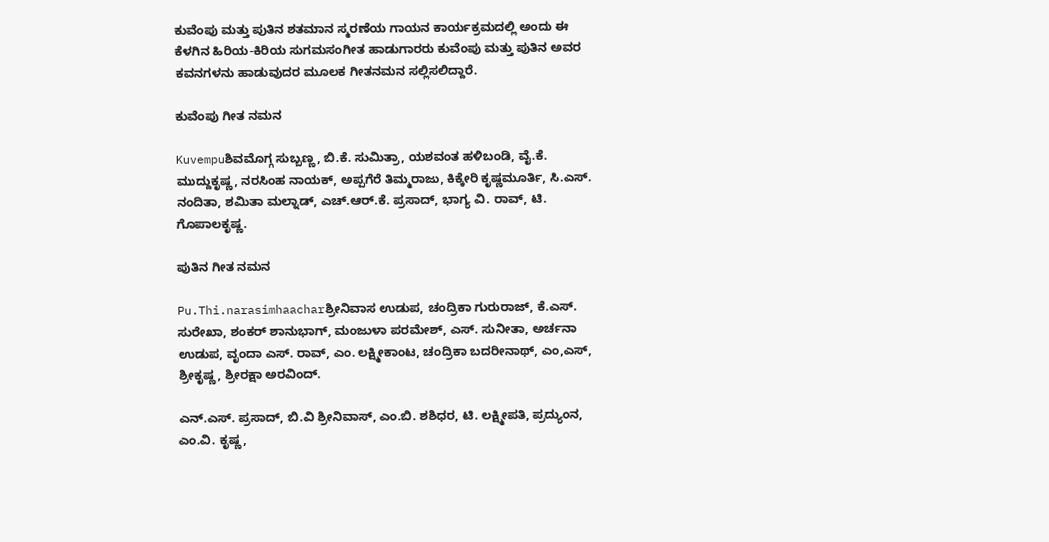ಕುವೆಂಪು ಮತ್ತು ಪುತಿನ ಶತಮಾನ ಸ್ಮರಣೆಯ ಗಾಯನ ಕಾರ್ಯಕ್ರಮದಲ್ಲಿ ಅಂದು ಈ ಕೆಳಗಿನ ಹಿರಿಯ-ಕಿರಿಯ ಸುಗಮಸಂಗೀತ ಹಾಡುಗಾರರು ಕುವೆಂಪು ಮತ್ತು ಪುತಿನ ಅವರ ಕವನಗಳನು ಹಾಡುವುದರ ಮೂಲಕ ಗೀತನಮನ ಸಲ್ಲಿಸಲಿದ್ದಾರೆ.

ಕುವೆಂಪು ಗೀತ ನಮನ

Kuvempuಶಿವಮೊಗ್ಗ ಸುಬ್ಬಣ್ಣ, ಬಿ.ಕೆ. ಸುಮಿತ್ರಾ, ಯಶವಂತ ಹಳಿಬಂಡಿ, ವೈ.ಕೆ. ಮುದ್ದುಕೃಷ್ಣ, ನರಸಿಂಹ ನಾಯಕ್‌, ಅಪ್ಪಗೆರೆ ತಿಮ್ಮರಾಜು, ಕಿಕ್ಕೇರಿ ಕೃಷ್ಣಮೂರ್ತಿ, ಸಿ.ಎಸ್‌. ನಂದಿತಾ, ಶಮಿತಾ ಮಲ್ನಾಡ್‌, ಎಚ್‌.ಆರ್‌.ಕೆ. ಪ್ರಸಾದ್‌, ಭಾಗ್ಯ ವಿ. ರಾವ್‌, ಟಿ. ಗೊಪಾಲಕೃಷ್ಣ.

ಪುತಿನ ಗೀತ ನಮನ

Pu.Thi.narasimhaacharಶ್ರೀನಿವಾಸ ಉಡುಪ, ಚಂದ್ರಿಕಾ ಗುರುರಾಜ್‌, ಕೆ.ಎಸ್‌. ಸುರೇಖಾ, ಶಂಕರ್‌ ಶಾನುಭಾಗ್‌, ಮಂಜುಳಾ ಪರಮೇಶ್‌, ಎಸ್‌. ಸುನೀತಾ, ಅರ್ಚನಾ ಉಡುಪ, ವೃಂದಾ ಎಸ್‌. ರಾವ್‌, ಎಂ. ಲಕ್ಷ್ಮೀಕಾಂಟ, ಚಂದ್ರಿಕಾ ಬದರೀನಾಥ್‌, ಎಂ,ಎಸ್‌, ಶ್ರೀಕೃಷ್ಣ, ಶ್ರೀರಕ್ಷಾ ಅರವಿಂದ್‌.

ಎನ್‌.ಎಸ್‌. ಪ್ರಸಾದ್‌, ಬಿ.ವಿ ಶ್ರೀನಿವಾಸ್‌, ಎಂ.ಬಿ. ಶಶಿಧರ, ಟಿ. ಲಕ್ಷ್ಮೀಪತಿ, ಪ್ರದ್ಯುಂನ, ಎಂ.ವಿ. ಕೃಷ್ಣ,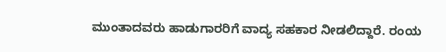ಮುಂತಾದವರು ಹಾಡುಗಾರರಿಗೆ ವಾದ್ಯ ಸಹಕಾರ ನೀಡಲಿದ್ದಾರೆ. ರಂಯ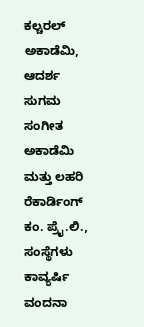ಕಲ್ಚರಲ್‌ ಅಕಾಡೆಮಿ, ಆದರ್ಶ ಸುಗಮ ಸಂಗೀತ ಅಕಾಡೆಮಿ ಮತ್ತು ಲಹರಿ ರೆಕಾರ್ಡಿಂಗ್‌ ಕಂ. ಪ್ರೈ.ಲಿ., ಸಂಸ್ಥೆಗಳು ಕಾವ್ಯರ್ಷಿ ವಂದನಾ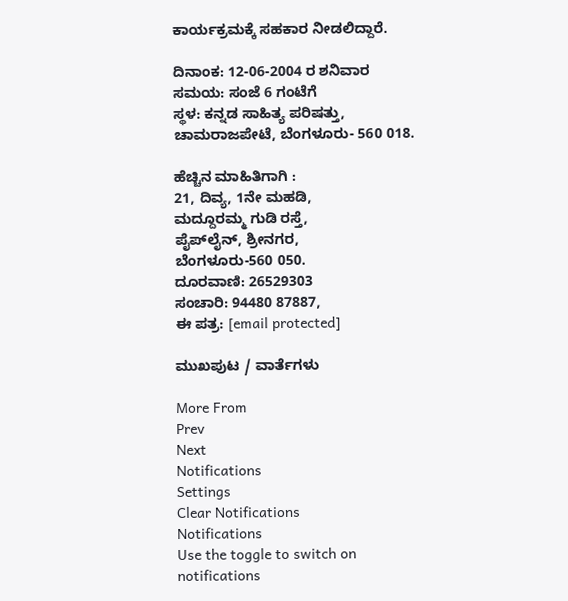ಕಾರ್ಯಕ್ರಮಕ್ಕೆ ಸಹಕಾರ ನೀಡಲಿದ್ದಾರೆ.

ದಿನಾಂಕ: 12-06-2004 ರ ಶನಿವಾರ
ಸಮಯ: ಸಂಜೆ 6 ಗಂಟೆಗೆ
ಸ್ಥಳ: ಕನ್ನಡ ಸಾಹಿತ್ಯ ಪರಿಷತ್ತು,
ಚಾಮರಾಜಪೇಟೆ, ಬೆಂಗಳೂರು- 560 018.

ಹೆಚ್ಚಿನ ಮಾಹಿತಿಗಾಗಿ :
21, ದಿವ್ಯ, 1ನೇ ಮಹಡಿ,
ಮದ್ದೂರಮ್ಮ ಗುಡಿ ರಸ್ತೆ,
ಪೈಪ್‌ಲೈನ್‌, ಶ್ರೀನಗರ,
ಬೆಂಗಳೂರು-560 050.
ದೂರವಾಣಿ: 26529303
ಸಂಚಾರಿ: 94480 87887,
ಈ ಪತ್ರ: [email protected]

ಮುಖಪುಟ / ವಾರ್ತೆಗಳು

More From
Prev
Next
Notifications
Settings
Clear Notifications
Notifications
Use the toggle to switch on notifications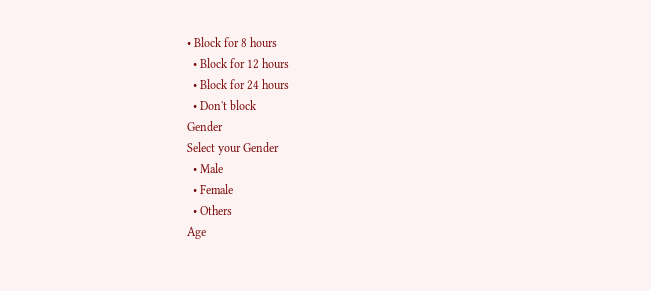• Block for 8 hours
  • Block for 12 hours
  • Block for 24 hours
  • Don't block
Gender
Select your Gender
  • Male
  • Female
  • Others
Age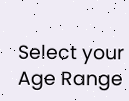Select your Age Range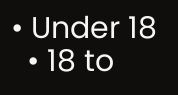• Under 18
  • 18 to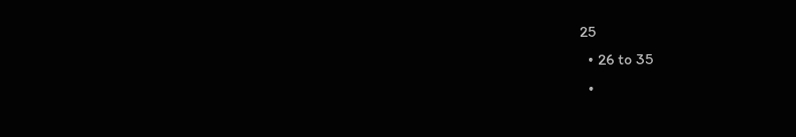25
  • 26 to 35
  •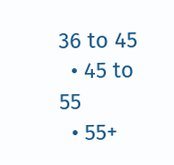36 to 45
  • 45 to 55
  • 55+